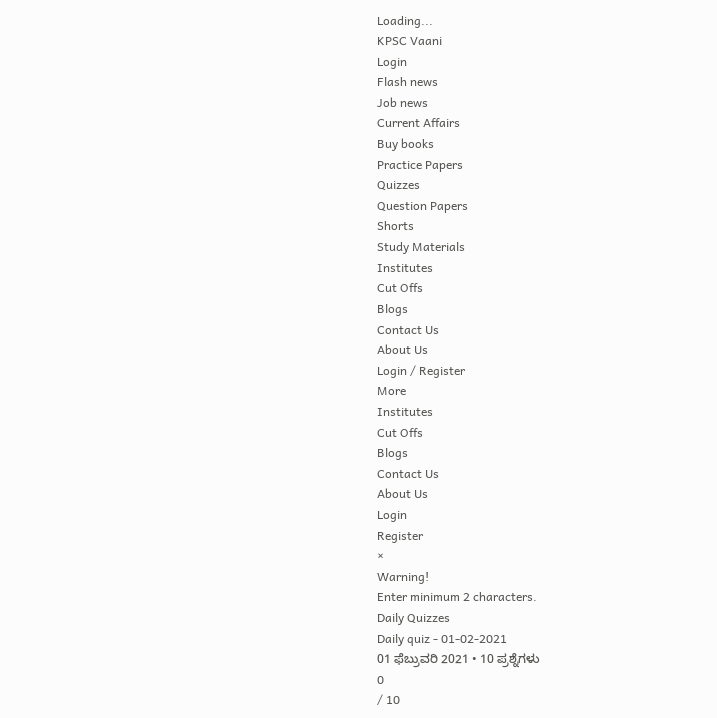Loading...
KPSC Vaani
Login
Flash news
Job news
Current Affairs
Buy books
Practice Papers
Quizzes
Question Papers
Shorts
Study Materials
Institutes
Cut Offs
Blogs
Contact Us
About Us
Login / Register
More
Institutes
Cut Offs
Blogs
Contact Us
About Us
Login
Register
×
Warning!
Enter minimum 2 characters.
Daily Quizzes
Daily quiz - 01-02-2021
01 ಫೆಬ್ರುವರಿ 2021 • 10 ಪ್ರಶ್ನೆಗಳು
0
/ 10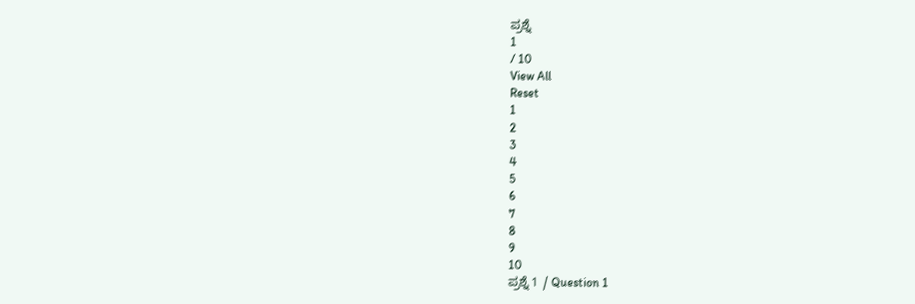ಪ್ರಶ್ನೆ
1
/ 10
View All
Reset
1
2
3
4
5
6
7
8
9
10
ಪ್ರಶ್ನೆ 1 / Question 1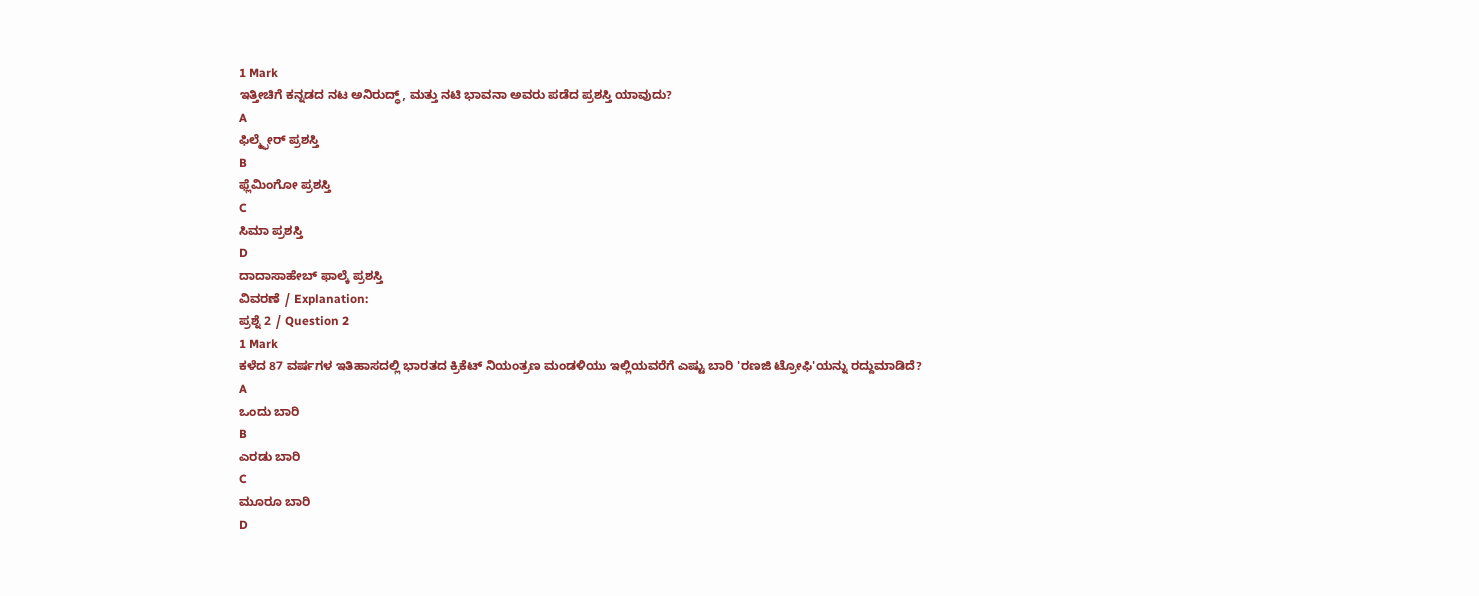1 Mark
ಇತ್ತೀಚಿಗೆ ಕನ್ನಡದ ನಟ ಅನಿರುದ್ಧ್, ಮತ್ತು ನಟಿ ಭಾವನಾ ಅವರು ಪಡೆದ ಪ್ರಶಸ್ತಿ ಯಾವುದು?
A
ಫಿಲ್ಮ್ಫೇರ್ ಪ್ರಶಸ್ತಿ
B
ಫ್ಲೆಮಿಂಗೋ ಪ್ರಶಸ್ತಿ
C
ಸಿಮಾ ಪ್ರಶಸ್ತಿ
D
ದಾದಾಸಾಹೇಬ್ ಫಾಲ್ಕೆ ಪ್ರಶಸ್ತಿ
ವಿವರಣೆ / Explanation:
ಪ್ರಶ್ನೆ 2 / Question 2
1 Mark
ಕಳೆದ 87 ವರ್ಷಗಳ ಇತಿಹಾಸದಲ್ಲಿ ಭಾರತದ ಕ್ರಿಕೆಟ್ ನಿಯಂತ್ರಣ ಮಂಡಳಿಯು ಇಲ್ಲಿಯವರೆಗೆ ಎಷ್ಟು ಬಾರಿ 'ರಣಜಿ ಟ್ರೋಫಿ'ಯನ್ನು ರದ್ದುಮಾಡಿದೆ?
A
ಒಂದು ಬಾರಿ
B
ಎರಡು ಬಾರಿ
C
ಮೂರೂ ಬಾರಿ
D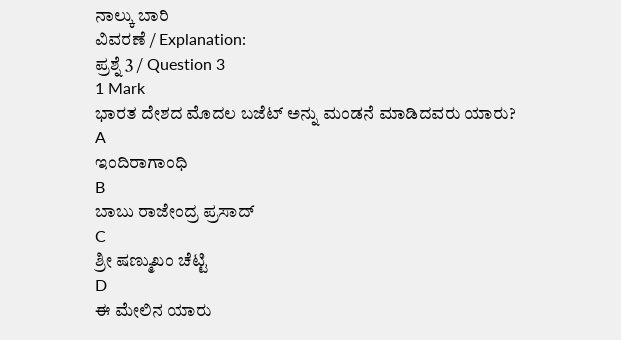ನಾಲ್ಕು ಬಾರಿ
ವಿವರಣೆ / Explanation:
ಪ್ರಶ್ನೆ 3 / Question 3
1 Mark
ಭಾರತ ದೇಶದ ಮೊದಲ ಬಜೆಟ್ ಅನ್ನು ಮಂಡನೆ ಮಾಡಿದವರು ಯಾರು?
A
ಇಂದಿರಾಗಾಂಧಿ
B
ಬಾಬು ರಾಜೇಂದ್ರ ಪ್ರಸಾದ್
C
ಶ್ರೀ ಷಣ್ಮುಖಂ ಚೆಟ್ಟಿ
D
ಈ ಮೇಲಿನ ಯಾರು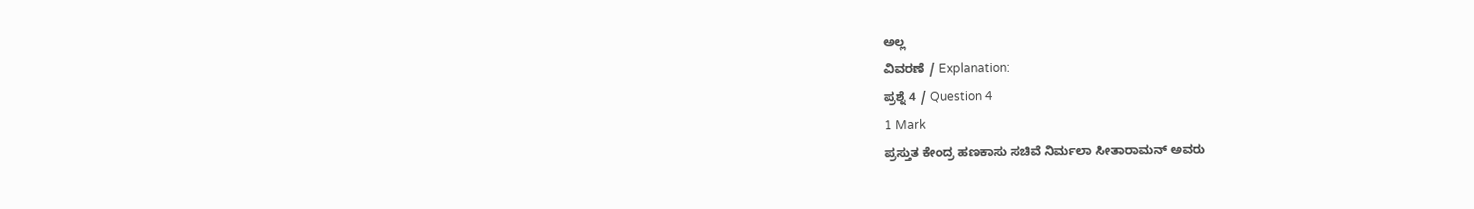ಅಲ್ಲ
ವಿವರಣೆ / Explanation:
ಪ್ರಶ್ನೆ 4 / Question 4
1 Mark
ಪ್ರಸ್ತುತ ಕೇಂದ್ರ ಹಣಕಾಸು ಸಚಿವೆ ನಿರ್ಮಲಾ ಸೀತಾರಾಮನ್ ಅವರು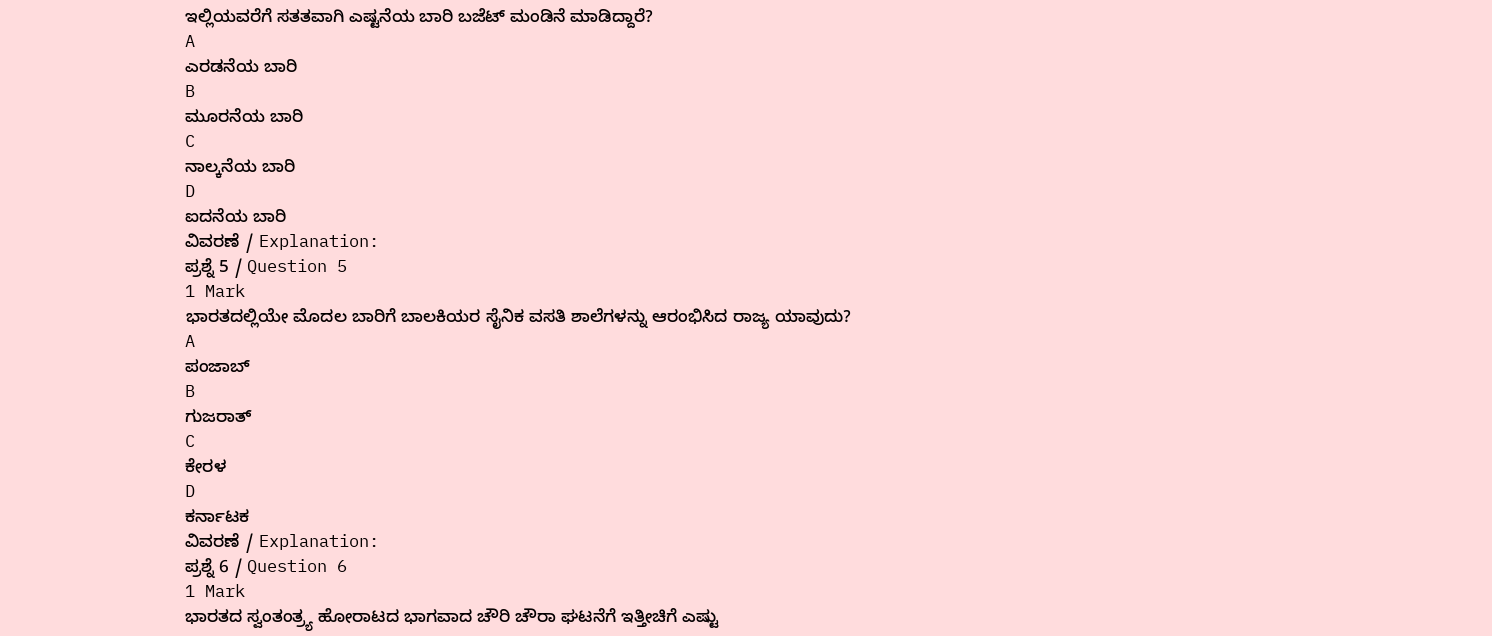ಇಲ್ಲಿಯವರೆಗೆ ಸತತವಾಗಿ ಎಷ್ಟನೆಯ ಬಾರಿ ಬಜೆಟ್ ಮಂಡಿನೆ ಮಾಡಿದ್ದಾರೆ?
A
ಎರಡನೆಯ ಬಾರಿ
B
ಮೂರನೆಯ ಬಾರಿ
C
ನಾಲ್ಕನೆಯ ಬಾರಿ
D
ಐದನೆಯ ಬಾರಿ
ವಿವರಣೆ / Explanation:
ಪ್ರಶ್ನೆ 5 / Question 5
1 Mark
ಭಾರತದಲ್ಲಿಯೇ ಮೊದಲ ಬಾರಿಗೆ ಬಾಲಕಿಯರ ಸೈನಿಕ ವಸತಿ ಶಾಲೆಗಳನ್ನು ಆರಂಭಿಸಿದ ರಾಜ್ಯ ಯಾವುದು?
A
ಪಂಜಾಬ್
B
ಗುಜರಾತ್
C
ಕೇರಳ
D
ಕರ್ನಾಟಕ
ವಿವರಣೆ / Explanation:
ಪ್ರಶ್ನೆ 6 / Question 6
1 Mark
ಭಾರತದ ಸ್ವಂತಂತ್ರ್ಯ ಹೋರಾಟದ ಭಾಗವಾದ ಚೌರಿ ಚೌರಾ ಘಟನೆಗೆ ಇತ್ತೀಚಿಗೆ ಎಷ್ಟು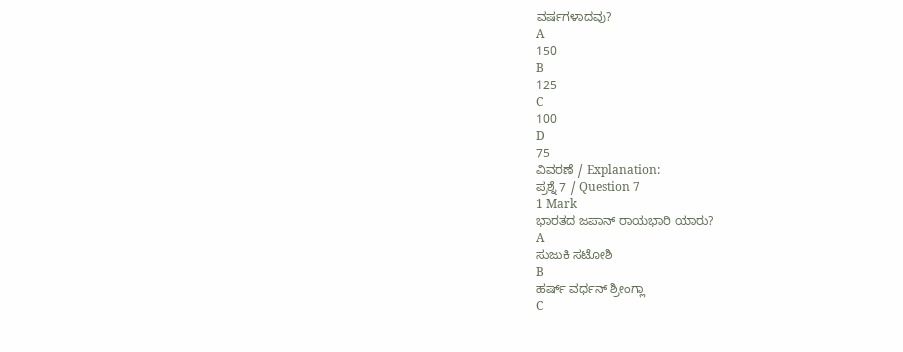ವರ್ಷಗಳಾದವು?
A
150
B
125
C
100
D
75
ವಿವರಣೆ / Explanation:
ಪ್ರಶ್ನೆ 7 / Question 7
1 Mark
ಭಾರತದ ಜಪಾನ್ ರಾಯಭಾರಿ ಯಾರು?
A
ಸುಜುಕಿ ಸಟೋಶಿ
B
ಹರ್ಷ್ ವರ್ಧನ್ ಶ್ರೀಂಗ್ಲಾ
C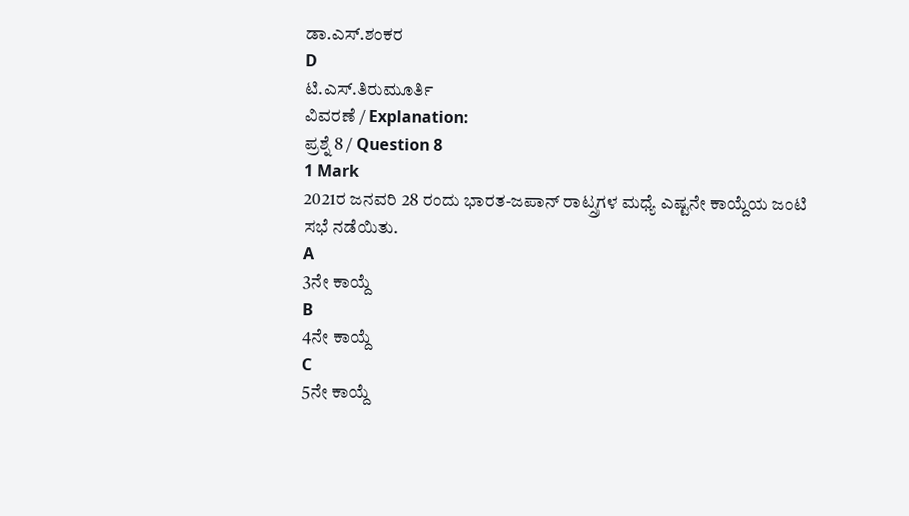ಡಾ.ಎಸ್.ಶಂಕರ
D
ಟಿ.ಎಸ್.ತಿರುಮೂರ್ತಿ
ವಿವರಣೆ / Explanation:
ಪ್ರಶ್ನೆ 8 / Question 8
1 Mark
2021ರ ಜನವರಿ 28 ರಂದು ಭಾರತ-ಜಪಾನ್ ರಾಟ್ಸ್ರಗಳ ಮಧ್ಯೆ ಎಷ್ಟನೇ ಕಾಯ್ದೆಯ ಜಂಟಿ ಸಭೆ ನಡೆಯಿತು.
A
3ನೇ ಕಾಯ್ದೆ
B
4ನೇ ಕಾಯ್ದೆ
C
5ನೇ ಕಾಯ್ದೆ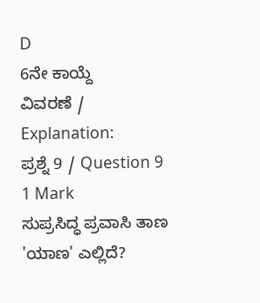D
6ನೇ ಕಾಯ್ದೆ
ವಿವರಣೆ / Explanation:
ಪ್ರಶ್ನೆ 9 / Question 9
1 Mark
ಸುಪ್ರಸಿದ್ಧ ಪ್ರವಾಸಿ ತಾಣ 'ಯಾಣ' ಎಲ್ಲಿದೆ?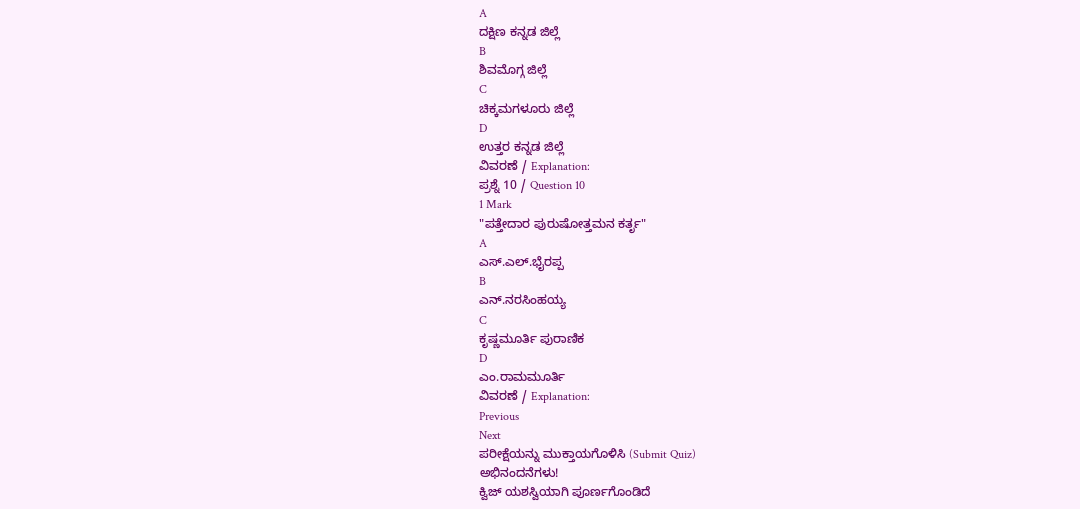A
ದಕ್ಷಿಣ ಕನ್ನಡ ಜಿಲ್ಲೆ
B
ಶಿವಮೊಗ್ಗ ಜಿಲ್ಲೆ
C
ಚಿಕ್ಕಮಗಳೂರು ಜಿಲ್ಲೆ
D
ಉತ್ತರ ಕನ್ನಡ ಜಿಲ್ಲೆ
ವಿವರಣೆ / Explanation:
ಪ್ರಶ್ನೆ 10 / Question 10
1 Mark
"ಪತ್ತೇದಾರ ಪುರುಷೋತ್ತಮನ ಕರ್ತೃ"
A
ಎಸ್.ಎಲ್.ಭೈರಪ್ಪ
B
ಎನ್.ನರಸಿಂಹಯ್ಯ
C
ಕೃಷ್ಣಮೂರ್ತಿ ಪುರಾಣಿಕ
D
ಎಂ.ರಾಮಮೂರ್ತಿ
ವಿವರಣೆ / Explanation:
Previous
Next
ಪರೀಕ್ಷೆಯನ್ನು ಮುಕ್ತಾಯಗೊಳಿಸಿ (Submit Quiz)
ಅಭಿನಂದನೆಗಳು!
ಕ್ವಿಜ್ ಯಶಸ್ವಿಯಾಗಿ ಪೂರ್ಣಗೊಂಡಿದೆ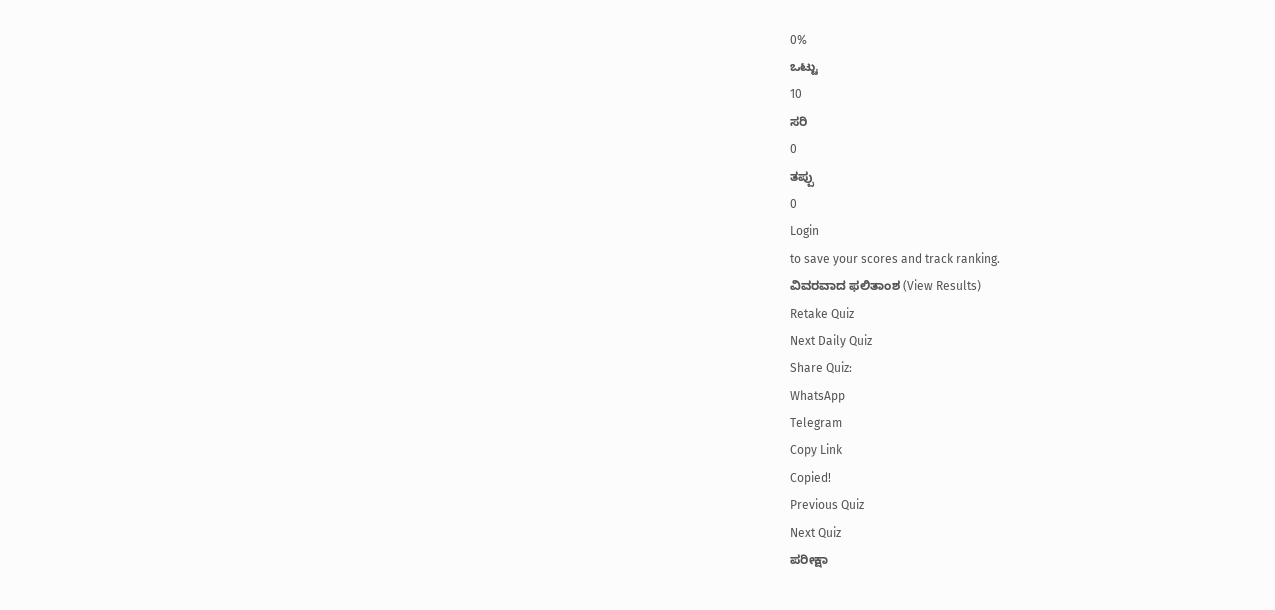0%
ಒಟ್ಟು
10
ಸರಿ
0
ತಪ್ಪು
0
Login
to save your scores and track ranking.
ವಿವರವಾದ ಫಲಿತಾಂಶ (View Results)
Retake Quiz
Next Daily Quiz
Share Quiz:
WhatsApp
Telegram
Copy Link
Copied!
Previous Quiz
Next Quiz
ಪರೀಕ್ಷಾ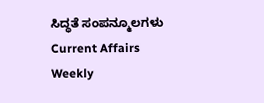ಸಿದ್ಧತೆ ಸಂಪನ್ಮೂಲಗಳು
Current Affairs
Weekly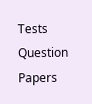Tests
Question Papers